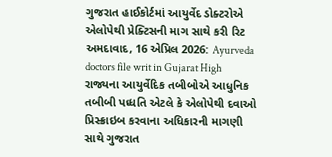ગુજરાત હાઈકોર્ટમાં આયુર્વેદ ડોક્ટરોએ એલોપેથી પ્રેક્ટિસની માગ સાથે કરી રિટ
અમદાવાદ, 16 એપ્રિલ 2026: Ayurveda doctors file writ in Gujarat High રાજ્યના આયુર્વેદિક તબીબોએ આધુનિક તબીબી પધ્ધતિ એટલે કે એલોપેથી દવાઓ પ્રિસ્ક્રાઇબ કરવાના અધિકારની માગણી સાથે ગુજરાત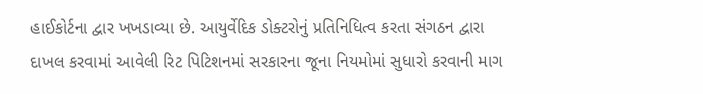હાઈકોર્ટના દ્વાર ખખડાવ્યા છે. આયુર્વેદિક ડોક્ટરોનું પ્રતિનિધિત્વ કરતા સંગઠન દ્વારા દાખલ કરવામાં આવેલી રિટ પિટિશનમાં સરકારના જૂના નિયમોમાં સુધારો કરવાની માગ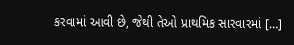કરવામાં આવી છે, જેથી તેઓ પ્રાથમિક સારવારમાં […]